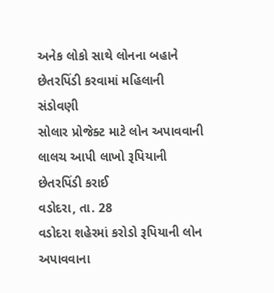અનેક લોકો સાથે લોનના બહાને છેતરપિંડી કરવામાં મહિલાની સંડોવણી
સોલાર પ્રોજેક્ટ માટે લોન અપાવવાની લાલચ આપી લાખો રૂપિયાની છેતરપિંડી કરાઈ
વડોદરા, તા. 28
વડોદરા શહેરમાં કરોડો રૂપિયાની લોન અપાવવાના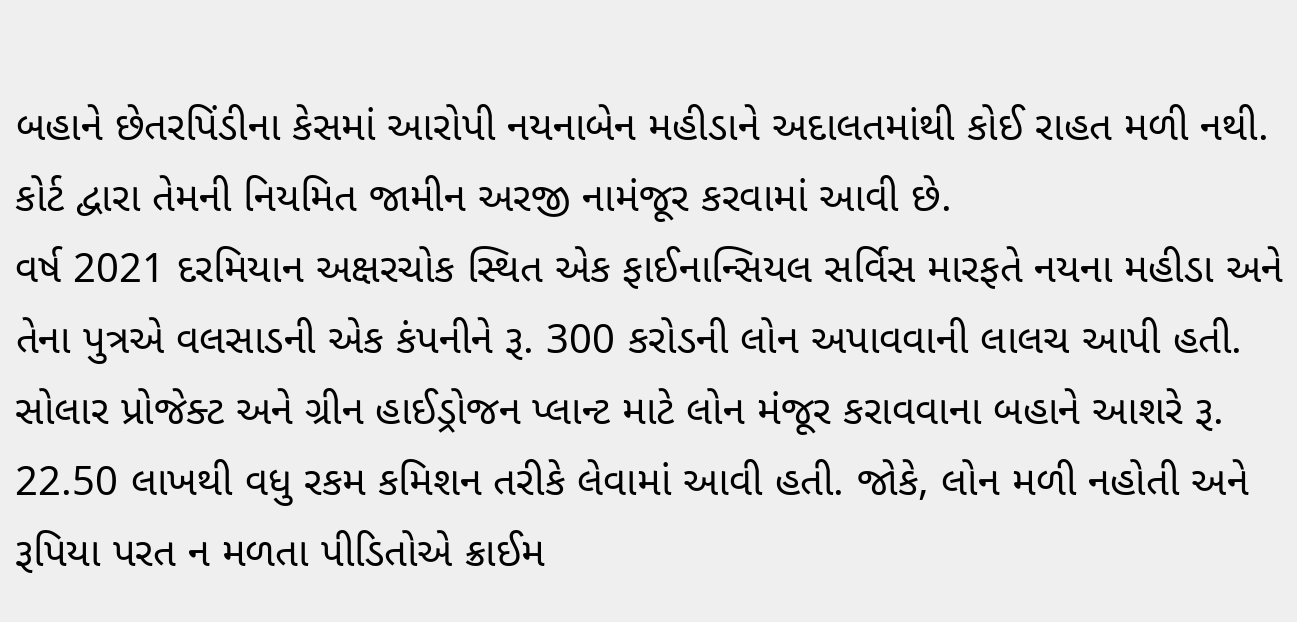બહાને છેતરપિંડીના કેસમાં આરોપી નયનાબેન મહીડાને અદાલતમાંથી કોઈ રાહત મળી નથી. કોર્ટ દ્વારા તેમની નિયમિત જામીન અરજી નામંજૂર કરવામાં આવી છે.
વર્ષ 2021 દરમિયાન અક્ષરચોક સ્થિત એક ફાઈનાન્સિયલ સર્વિસ મારફતે નયના મહીડા અને તેના પુત્રએ વલસાડની એક કંપનીને રૂ. 300 કરોડની લોન અપાવવાની લાલચ આપી હતી. સોલાર પ્રોજેક્ટ અને ગ્રીન હાઈડ્રોજન પ્લાન્ટ માટે લોન મંજૂર કરાવવાના બહાને આશરે રૂ. 22.50 લાખથી વધુ રકમ કમિશન તરીકે લેવામાં આવી હતી. જોકે, લોન મળી નહોતી અને રૂપિયા પરત ન મળતા પીડિતોએ ક્રાઈમ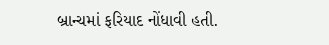બ્રાન્ચમાં ફરિયાદ નોંધાવી હતી.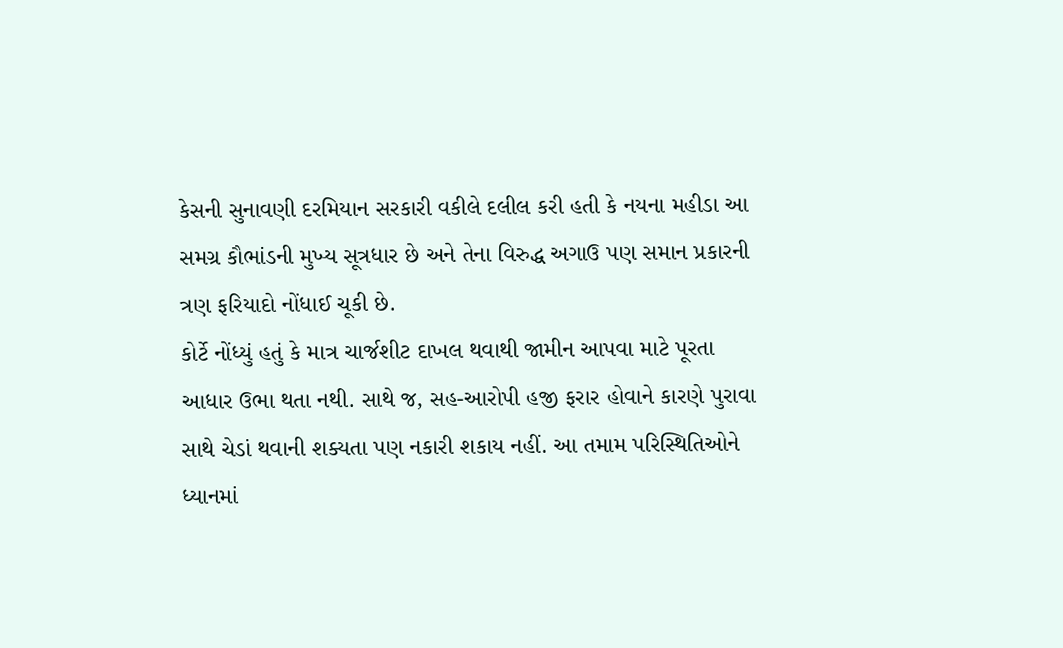કેસની સુનાવણી દરમિયાન સરકારી વકીલે દલીલ કરી હતી કે નયના મહીડા આ સમગ્ર કૌભાંડની મુખ્ય સૂત્રધાર છે અને તેના વિરુદ્ધ અગાઉ પણ સમાન પ્રકારની ત્રણ ફરિયાદો નોંધાઈ ચૂકી છે.
કોર્ટે નોંધ્યું હતું કે માત્ર ચાર્જશીટ દાખલ થવાથી જામીન આપવા માટે પૂરતા આધાર ઉભા થતા નથી. સાથે જ, સહ-આરોપી હજી ફરાર હોવાને કારણે પુરાવા સાથે ચેડાં થવાની શક્યતા પણ નકારી શકાય નહીં. આ તમામ પરિસ્થિતિઓને ધ્યાનમાં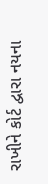રાખીને કોર્ટ દ્વારા નયના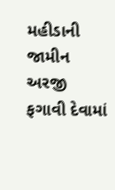મહીડાની જામીન અરજી ફગાવી દેવામાં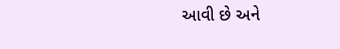આવી છે અને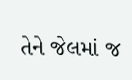તેને જેલમાં જ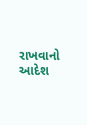રાખવાનો આદેશ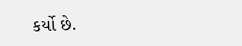કર્યો છે.